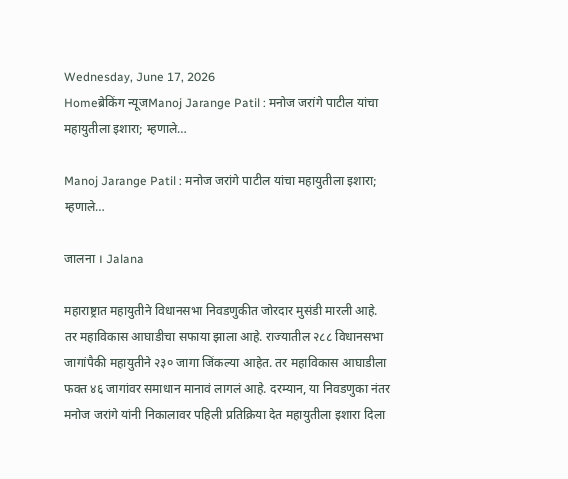Wednesday, June 17, 2026
Homeब्रेकिंग न्यूजManoj Jarange Patil : मनोज जरांगे पाटील यांचा महायुतीला इशारा; म्हणाले…

Manoj Jarange Patil : मनोज जरांगे पाटील यांचा महायुतीला इशारा; म्हणाले…

जालना । Jalana

महाराष्ट्रात महायुतीने विधानसभा निवडणुकीत जोरदार मुसंडी मारली आहे. तर महाविकास आघाडीचा सफाया झाला आहे. राज्यातील २८८ विधानसभा जागांपैकी महायुतीने २३० जागा जिंकल्या आहेत. तर महाविकास आघाडीला फक्त ४६ जागांवर समाधान मानावं लागलं आहे. दरम्यान, या निवडणुका नंतर मनोज जरांगे यांनी निकालावर पहिली प्रतिक्रिया देत महायुतीला इशारा दिला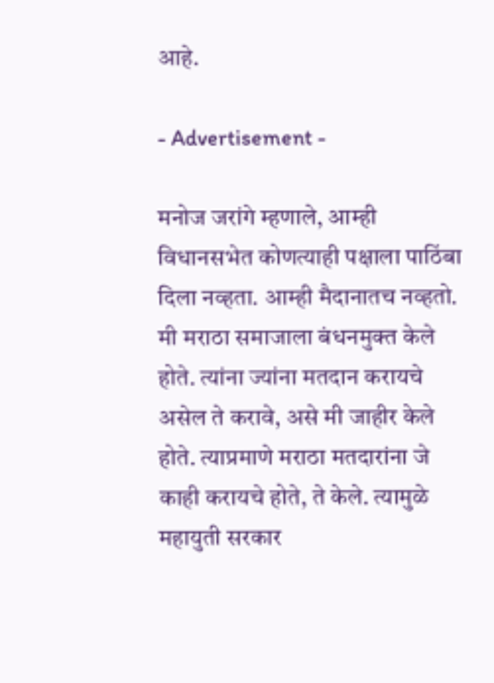आहे.

- Advertisement -

मनोज जरांगे म्हणाले, आम्ही विधानसभेत कोणत्याही पक्षाला पाठिंबा दिला नव्हता. आम्ही मैदानातच नव्हतो. मी मराठा समाजाला बंधनमुक्त केले होते. त्यांना ज्यांना मतदान करायचे असेल ते करावे, असे मी जाहीर केले होते. त्याप्रमाणे मराठा मतदारांना जे काही करायचे होते, ते केले. त्यामुळे महायुती सरकार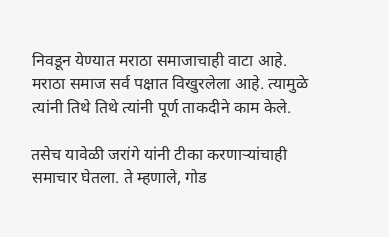निवडून येण्यात मराठा समाजाचाही वाटा आहे. मराठा समाज सर्व पक्षात विखुरलेला आहे. त्यामुळे त्यांनी तिथे तिथे त्यांनी पूर्ण ताकदीने काम केले.

तसेच यावेळी जरांगे यांनी टीका करणाऱ्यांचाही समाचार घेतला. ते म्हणाले, गोड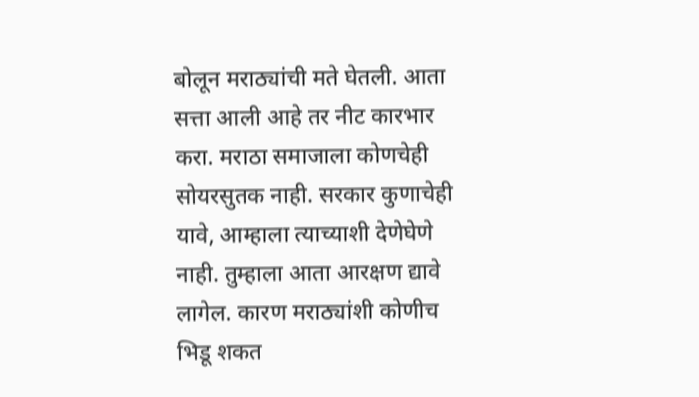बोलून मराठ्यांची मते घेतली. आता सत्ता आली आहे तर नीट कारभार करा. मराठा समाजाला कोणचेही सोयरसुतक नाही. सरकार कुणाचेही यावे, आम्हाला त्याच्याशी देणेघेणे नाही. तुम्हाला आता आरक्षण द्यावे लागेल. कारण मराठ्यांशी कोणीच भिडू शकत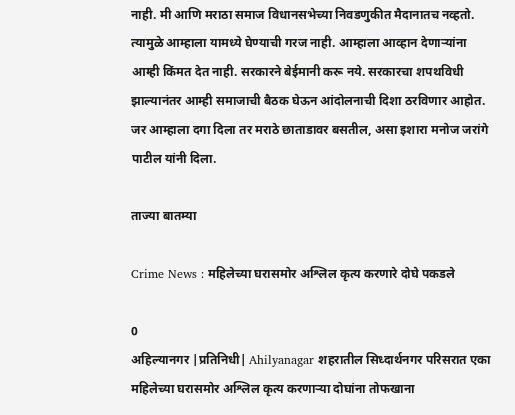नाही. मी आणि मराठा समाज विधानसभेच्या निवडणुकीत मैदानातच नव्हतो. त्यामुळे आम्हाला यामध्ये घेण्याची गरज नाही. आम्हाला आव्हान देणाऱ्यांना आम्ही किंमत देत नाही. सरकारने बेईमानी करू नये. सरकारचा शपथविधी झाल्यानंतर आम्ही समाजाची बैठक घेऊन आंदोलनाची दिशा ठरविणार आहोत. जर आम्हाला दगा दिला तर मराठे छाताडावर बसतील, असा इशारा मनोज जरांगे पाटील यांनी दिला.

ताज्या बातम्या

Crime News : महिलेच्या घरासमोर अश्लिल कृत्य करणारे दोघे पकडले

0
अहिल्यानगर |प्रतिनिधी| Ahilyanagar शहरातील सिध्दार्थनगर परिसरात एका महिलेच्या घरासमोर अश्लिल कृत्य करणार्‍या दोघांना तोफखाना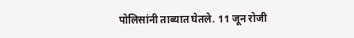पोलिसांनी ताब्यात घेतले. 11 जून रोजी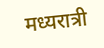मध्यरात्री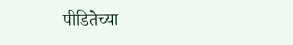पीडितेच्या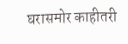घरासमोर काहीतरी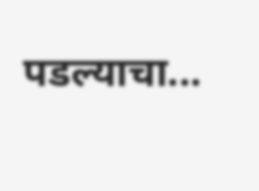पडल्याचा...